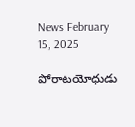News February 15, 2025

పోరాటయోధుడు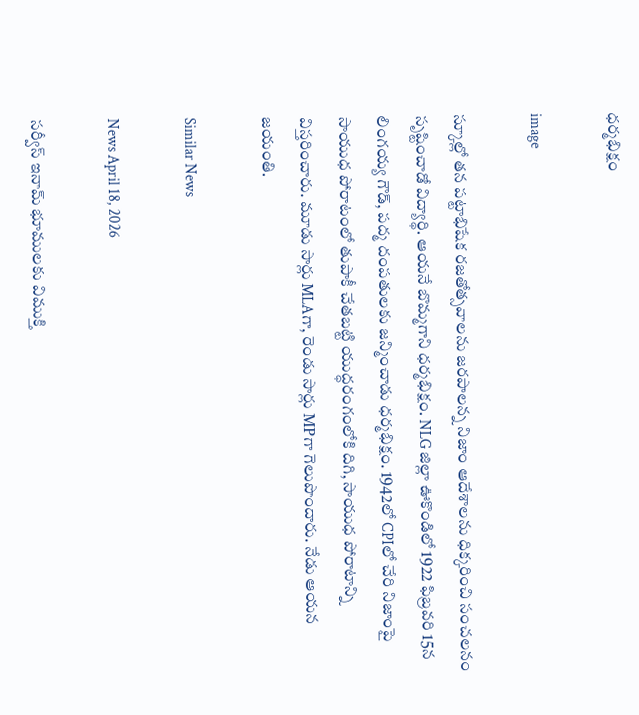ధర్మభిక్షం

image

స్కూల్లో తన పట్టాభిషేక రజతోత్సవాలను జరపాలన్న నిజాం ఆదేశాలను ధిక్కరించి సంచలనం సృష్టించాడో విద్యార్థి. ఆయనే బొమ్మగాని ధర్మభిక్షం. NLG జిల్లా ఊకొండిలో 1922 ఫిబ్రవరి 15న లింగయ్య గౌడ్, పద్మ దంపతులకు జన్మించాడు ధర్మభిక్షం. 1942లో CPIలో చేరి నిజాంపై సాయుధ పోరాటంలో తుపాకీ చేతబట్టి యుద్ధరంగంలోకి దిగి, సాయుధ పోరాటాన్ని విస్తరించారు. మూడు సార్లు MLAగా, రెండు సార్లు MPగా గెలుపొందారు. నేడు ఆయన జయంతి.

Similar News

News April 18, 2026

సర్వీస్ ఇనామ్ భూములకు విముక్తి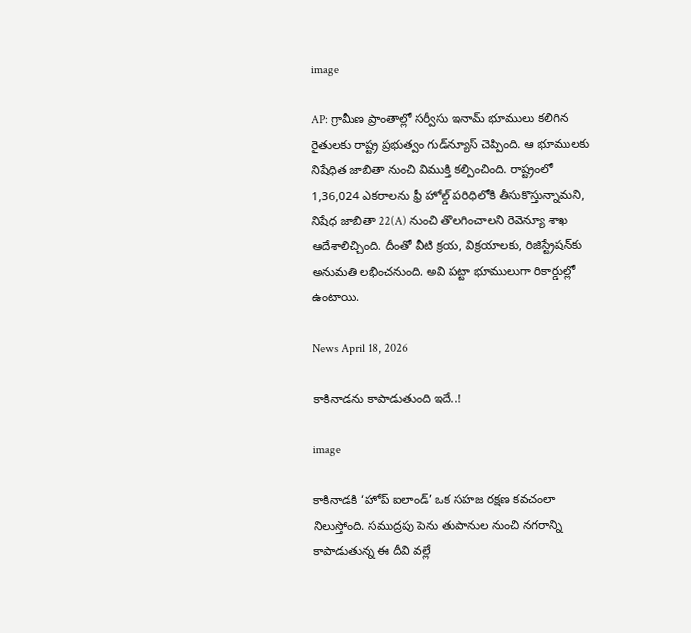image

AP: గ్రామీణ ప్రాంతాల్లో సర్వీసు ఇనామ్ భూములు కలిగిన రైతులకు రాష్ట్ర ప్రభుత్వం గుడ్‌న్యూస్ చెప్పింది. ఆ భూములకు నిషేధిత జాబితా నుంచి విముక్తి కల్పించింది. రాష్ట్రంలో 1,36,024 ఎకరాలను ఫ్రీ హోల్డ్ పరిధిలోకి తీసుకొస్తున్నామని, నిషేధ జాబితా 22(A) నుంచి తొలగించాలని రెవెన్యూ శాఖ ఆదేశాలిచ్చింది. దీంతో వీటి క్రయ, విక్రయాలకు, రిజిస్ట్రేషన్‌కు అనుమతి లభించనుంది. అవి పట్టా భూములుగా రికార్డుల్లో ఉంటాయి.

News April 18, 2026

కాకినాడను కాపాడుతుంది ఇదే..!

image

కాకినాడకి ‘హోప్ ఐలాండ్’ ఒక సహజ రక్షణ కవచంలా నిలుస్తోంది. సముద్రపు పెను తుపానుల నుంచి నగరాన్ని కాపాడుతున్న ఈ దీవి వల్లే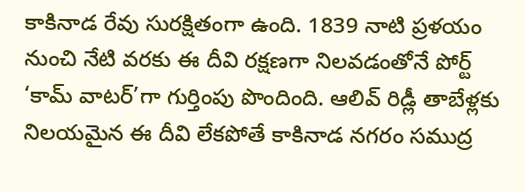కాకినాడ రేవు సురక్షితంగా ఉంది. 1839 నాటి ప్రళయం నుంచి నేటి వరకు ఈ దీవి రక్షణగా నిలవడంతోనే పోర్ట్ ‘కామ్ వాటర్’గా గుర్తింపు పొందింది. ఆలివ్ రిడ్లీ తాబేళ్లకు నిలయమైన ఈ దీవి లేకపోతే కాకినాడ నగరం సముద్ర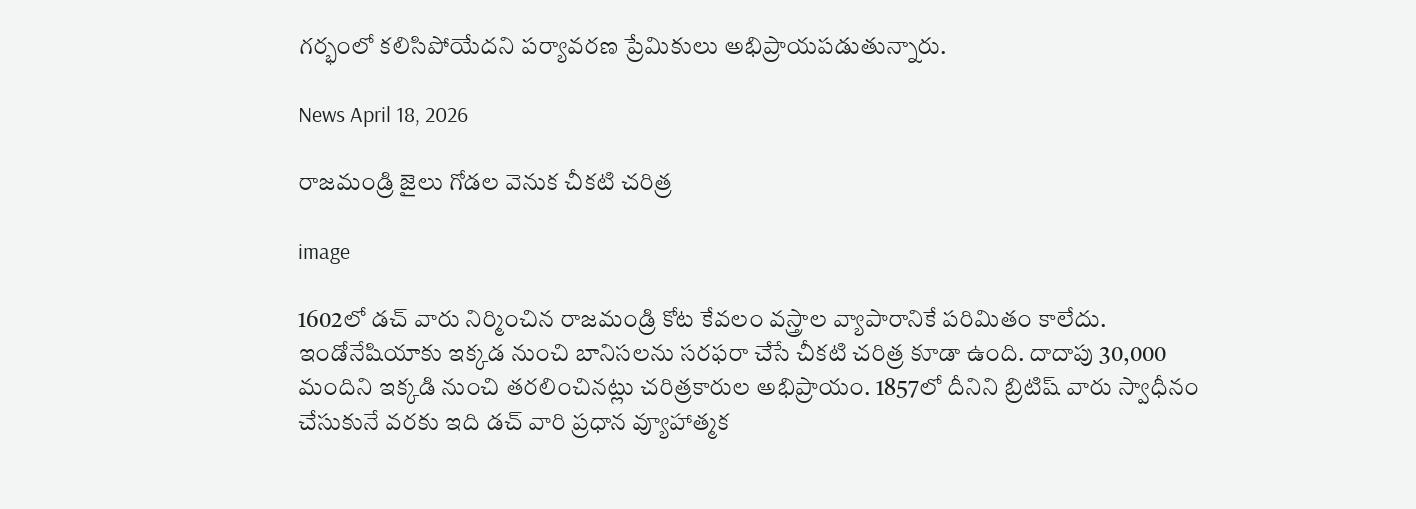గర్భంలో కలిసిపోయేదని పర్యావరణ ప్రేమికులు అభిప్రాయపడుతున్నారు.

News April 18, 2026

రాజమండ్రి జైలు గోడల వెనుక చీకటి చరిత్ర

image

1602లో డచ్ వారు నిర్మించిన రాజమండ్రి కోట కేవలం వస్త్రాల వ్యాపారానికే పరిమితం కాలేదు. ఇండోనేషియాకు ఇక్కడ నుంచి బానిసలను సరఫరా చేసే చీకటి చరిత్ర కూడా ఉంది. దాదాపు 30,000 మందిని ఇక్కడి నుంచి తరలించినట్లు చరిత్రకారుల అభిప్రాయం. 1857లో దీనిని బ్రిటిష్ వారు స్వాధీనం చేసుకునే వరకు ఇది డచ్ వారి ప్రధాన వ్యూహాత్మక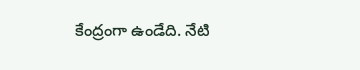కేంద్రంగా ఉండేది. నేటి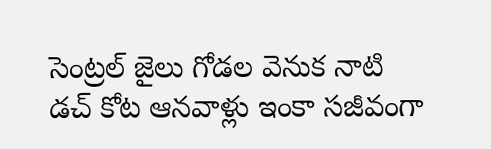సెంట్రల్ జైలు గోడల వెనుక నాటి డచ్ కోట ఆనవాళ్లు ఇంకా సజీవంగా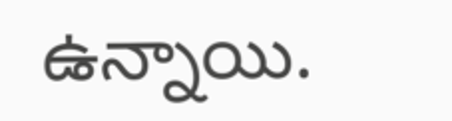ఉన్నాయి.